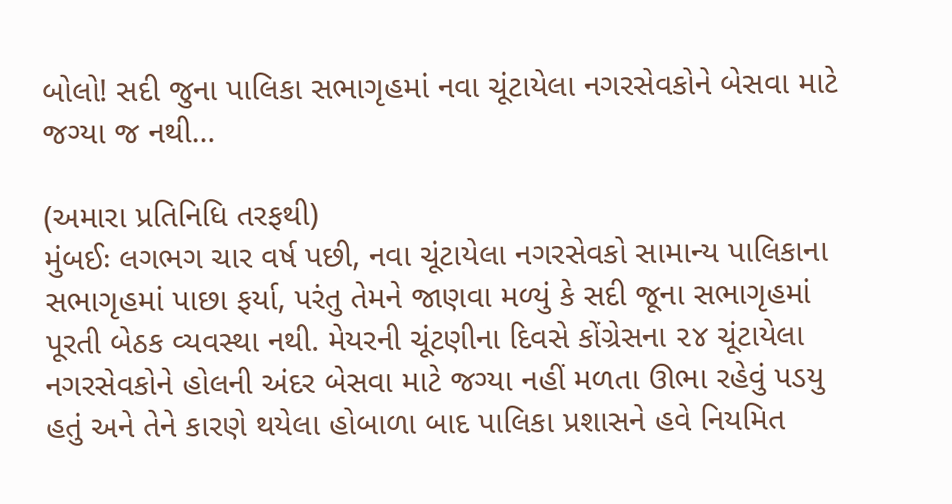બોલો! સદી જુના પાલિકા સભાગૃહમાં નવા ચૂંટાયેલા નગરસેવકોને બેસવા માટે જગ્યા જ નથી…

(અમારા પ્રતિનિધિ તરફથી)
મુંબઈઃ લગભગ ચાર વર્ષ પછી, નવા ચૂંટાયેલા નગરસેવકો સામાન્ય પાલિકાના સભાગૃહમાં પાછા ફર્યા, પરંતુ તેમને જાણવા મળ્યું કે સદી જૂના સભાગૃહમાં પૂરતી બેઠક વ્યવસ્થા નથી. મેયરની ચૂંટણીના દિવસે કોંગ્રેસના ૨૪ ચૂંટાયેલા નગરસેવકોને હોલની અંદર બેસવા માટે જગ્યા નહીં મળતા ઊભા રહેવું પડયુ હતું અને તેને કારણે થયેલા હોબાળા બાદ પાલિકા પ્રશાસને હવે નિયમિત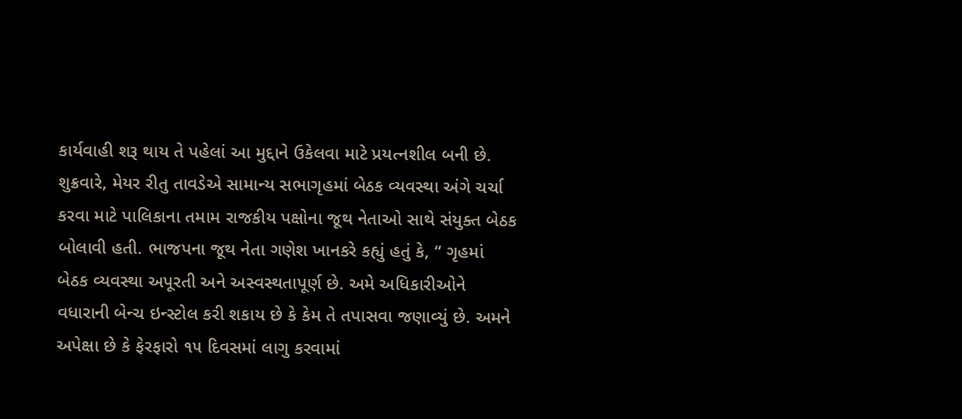કાર્યવાહી શરૂ થાય તે પહેલાં આ મુદ્દાને ઉકેલવા માટે પ્રયત્નશીલ બની છે.
શુક્રવારે, મેયર રીતુ તાવડેએ સામાન્ય સભાગૃહમાં બેઠક વ્યવસ્થા અંગે ચર્ચા કરવા માટે પાલિકાના તમામ રાજકીય પક્ષોના જૂથ નેતાઓ સાથે સંયુક્ત બેઠક બોલાવી હતી. ભાજપના જૂથ નેતા ગણેશ ખાનકરે કહ્યું હતું કે, “ ગૃહમાં બેઠક વ્યવસ્થા અપૂરતી અને અસ્વસ્થતાપૂર્ણ છે. અમે અધિકારીઓને વધારાની બેન્ચ ઇન્સ્ટોલ કરી શકાય છે કે કેમ તે તપાસવા જણાવ્યું છે. અમને અપેક્ષા છે કે ફેરફારો ૧૫ દિવસમાં લાગુ કરવામાં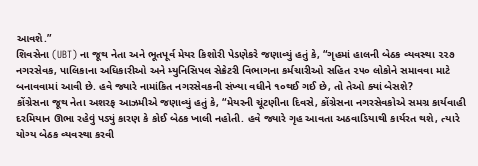આવશે.”
શિવસેના (UBT) ના જૂથ નેતા અને ભૂતપૂર્વ મેયર કિશોરી પેડણેકરે જણાવ્યું હતું કે, “ગૃહમાં હાલની બેઠક વ્યવસ્થા ૨૨૭ નગરસેવક, પાલિકાના અધિકારીઓ અને મ્યુનિસિપલ સેક્રેટરી વિભાગના કર્મચારીઓ સહિત ૨૫૦ લોકોને સમાવવા માટે બનાવવામાં આવી છે. હવે જ્યારે નામાંકિત નગરસેવકની સંખ્યા વધીને ૧૦થઈ ગઈ છે, તો તેઓ ક્યાં બેસશે?
કોંગ્રેસના જૂથ નેતા અશરફ આઝમીએ જણાવ્યું હતું કે, “મેયરની ચૂંટણીના દિવસે, કોંગ્રેસના નગરસેવકોએ સમગ્ર કાર્યવાહી દરમિયાન ઊભા રહેવું પડ્યું કારણ કે કોઈ બેઠક ખાલી નહોતી. હવે જ્યારે ગૃહ આવતા અઠવાડિયાથી કાર્યરત થશે, ત્યારે યોગ્ય બેઠક વ્યવસ્થા કરવી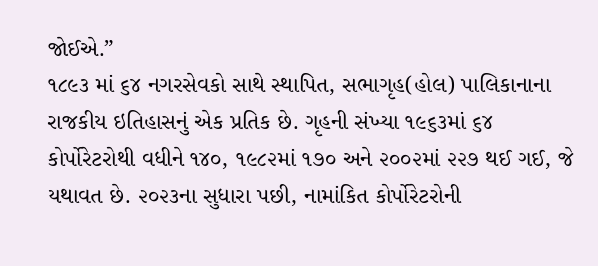જોઈએ.”
૧૮૯૩ માં ૬૪ નગરસેવકો સાથે સ્થાપિત, સભાગૃહ(હોલ) પાલિકાનાના રાજકીય ઇતિહાસનું એક પ્રતિક છે. ગૃહની સંખ્યા ૧૯૬૩માં ૬૪ કોર્પોરેટરોથી વધીને ૧૪૦, ૧૯૮૨માં ૧૭૦ અને ૨૦૦૨માં ૨૨૭ થઈ ગઈ, જે યથાવત છે. ૨૦૨૩ના સુધારા પછી, નામાંકિત કોર્પોરેટરોની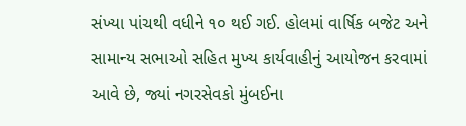સંખ્યા પાંચથી વધીને ૧૦ થઈ ગઈ. હોલમાં વાર્ષિક બજેટ અને સામાન્ય સભાઓ સહિત મુખ્ય કાર્યવાહીનું આયોજન કરવામાં આવે છે, જ્યાં નગરસેવકો મુંબઈના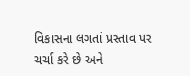વિકાસના લગતાં પ્રસ્તાવ પર ચર્ચા કરે છે અને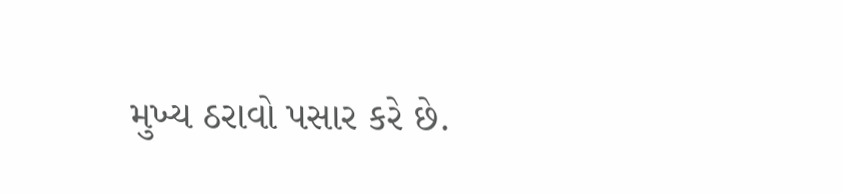મુખ્ય ઠરાવો પસાર કરે છે.